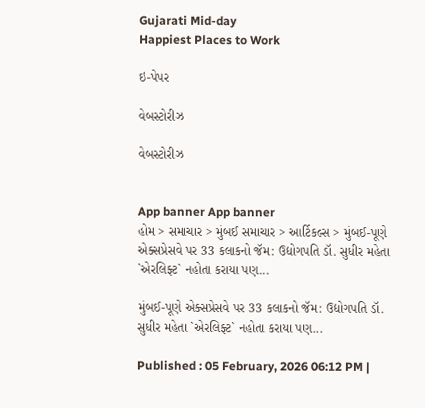Gujarati Mid-day
Happiest Places to Work

ઇ-પેપર

વેબસ્ટોરીઝ

વેબસ્ટોરીઝ


App banner App banner
હોમ > સમાચાર > મુંબઈ સમાચાર > આર્ટિકલ્સ > મુંબઈ-પૂણે એક્સપ્રેસવે પર 33 કલાકનો જૅમ: ઉદ્યોગપતિ ડૉ. સુધીર મહેતા `એરલિફ્ટ` નહોતા કરાયા પણ...

મુંબઈ-પૂણે એક્સપ્રેસવે પર 33 કલાકનો જૅમ: ઉદ્યોગપતિ ડૉ. સુધીર મહેતા `એરલિફ્ટ` નહોતા કરાયા પણ...

Published : 05 February, 2026 06:12 PM |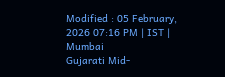Modified : 05 February, 2026 07:16 PM | IST | Mumbai
Gujarati Mid-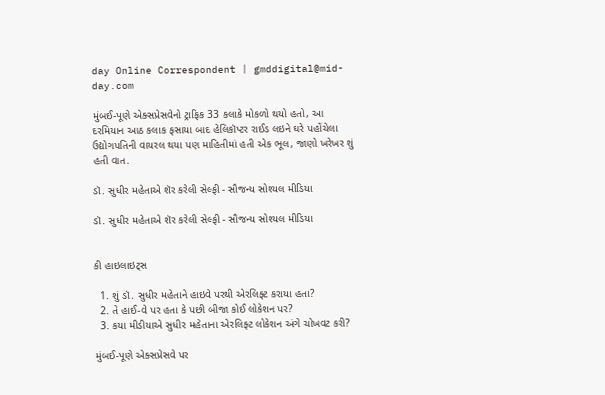day Online Correspondent | gmddigital@mid-day.com

મુંબઈ-પૂણે એક્સપ્રેસવેનો ટ્રાફિક 33 કલાકે મોકળો થયો હતો, આ દરમિયાન આઠ કલાક ફસાયા બાદ હેલિકૉપ્ટર રાઈડ લઇને ઘરે પહોંચેલા ઉદ્યોગપતિની વાયરલ થયા પણ માહિતીમાં હતી એક ભૂલ, જાણો ખરેખર શું હતી વાત.

ડૉ. સુધીર મહેતાએ શૅર કરેલી સેલ્ફી - સૌજન્ય સોશ્યલ મીડિયા

ડૉ. સુધીર મહેતાએ શૅર કરેલી સેલ્ફી - સૌજન્ય સોશ્યલ મીડિયા


કી હાઇલાઇટ્સ

  1. શું ડૉ. સુધીર મહેતાને હાઇવે પરથી એરલિફ્ટ કરાયા હતા?
  2. તે હાઈ-વે પર હતા કે પછી બીજા કોઈ લોકેશન પર?
  3. કયા મીડીયાએ સુધીર મહેતાના એરલિફ્ટ લોકેશન અંગે ચોખવટ કરી?

મુંબઈ-પૂણે એક્સપ્રેસવે પર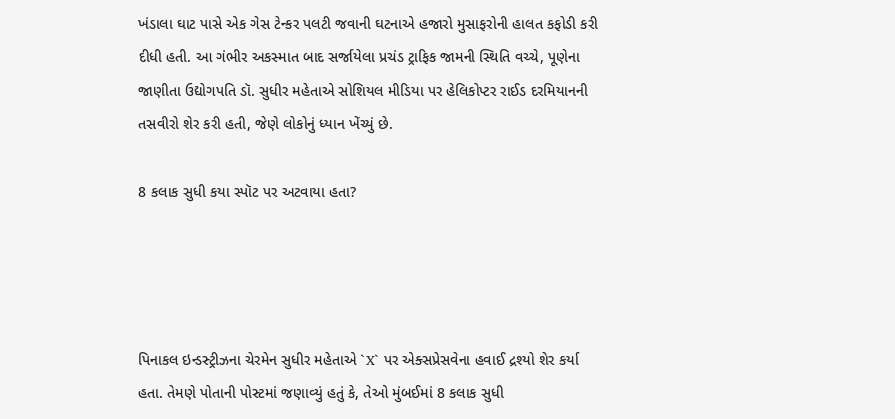ખંડાલા ઘાટ પાસે એક ગેસ ટેન્કર પલટી જવાની ઘટનાએ હજારો મુસાફરોની હાલત કફોડી કરી દીધી હતી. આ ગંભીર અકસ્માત બાદ સર્જાયેલા પ્રચંડ ટ્રાફિક જામની સ્થિતિ વચ્ચે, પૂણેના જાણીતા ઉદ્યોગપતિ ડૉ. સુધીર મહેતાએ સોશિયલ મીડિયા પર હેલિકોપ્ટર રાઈડ દરમિયાનની તસવીરો શેર કરી હતી, જેણે લોકોનું ધ્યાન ખેંચ્યું છે.

8 કલાક સુધી કયા સ્પૉટ પર અટવાયા હતા?




પિનાકલ ઇન્ડસ્ટ્રીઝના ચેરમેન સુધીર મહેતાએ `X` પર એક્સપ્રેસવેના હવાઈ દ્રશ્યો શેર કર્યા હતા. તેમણે પોતાની પોસ્ટમાં જણાવ્યું હતું કે, તેઓ મુંબઈમાં 8 કલાક સુધી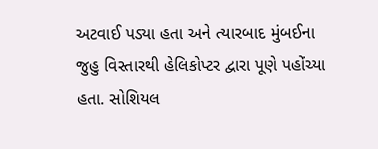અટવાઈ પડ્યા હતા અને ત્યારબાદ મુંબઈના જુહુ વિસ્તારથી હેલિકોપ્ટર દ્વારા પૂણે પહોંચ્યા હતા. સોશિયલ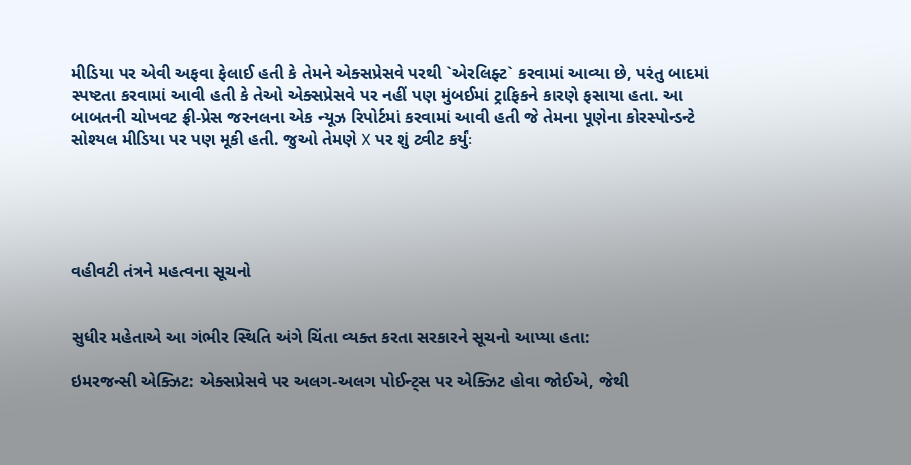મીડિયા પર એવી અફવા ફેલાઈ હતી કે તેમને એક્સપ્રેસવે પરથી `એરલિફ્ટ` કરવામાં આવ્યા છે, પરંતુ બાદમાં સ્પષ્ટતા કરવામાં આવી હતી કે તેઓ એક્સપ્રેસવે પર નહીં પણ મુંબઈમાં ટ્રાફિકને કારણે ફસાયા હતા. આ બાબતની ચોખવટ ફ્રી-પ્રેસ જરનલના એક ન્યૂઝ રિપોર્ટમાં કરવામાં આવી હતી જે તેમના પૂણેના કોરસ્પોન્ડન્ટે સોશ્યલ મીડિયા પર પણ મૂકી હતી. જુઓ તેમણે X પર શું ટ્વીટ કર્યુંઃ





વહીવટી તંત્રને મહત્વના સૂચનો


સુધીર મહેતાએ આ ગંભીર સ્થિતિ અંગે ચિંતા વ્યક્ત કરતા સરકારને સૂચનો આપ્યા હતા:

ઇમરજન્સી એક્ઝિટ: એક્સપ્રેસવે પર અલગ-અલગ પોઈન્ટ્સ પર એક્ઝિટ હોવા જોઈએ, જેથી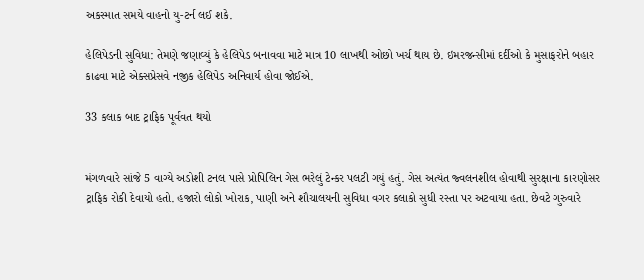અકસ્માત સમયે વાહનો યુ-ટર્ન લઈ શકે.

હેલિપેડની સુવિધા: તેમણે જણાવ્યું કે હેલિપેડ બનાવવા માટે માત્ર 10 લાખથી ઓછો ખર્ચ થાય છે. ઇમરજન્સીમાં દર્દીઓ કે મુસાફરોને બહાર કાઢવા માટે એક્સપ્રેસવે નજીક હેલિપેડ અનિવાર્ય હોવા જોઈએ.

33 કલાક બાદ ટ્રાફિક પૂર્વવત થયો


મંગળવારે સાંજે 5 વાગ્યે અડોશી ટનલ પાસે પ્રોપિલિન ગેસ ભરેલું ટેન્કર પલટી ગયું હતું. ગેસ અત્યંત જ્વલનશીલ હોવાથી સુરક્ષાના કારણોસર ટ્રાફિક રોકી દેવાયો હતો. હજારો લોકો ખોરાક, પાણી અને શૌચાલયની સુવિધા વગર કલાકો સુધી રસ્તા પર અટવાયા હતા. છેવટે ગુરુવારે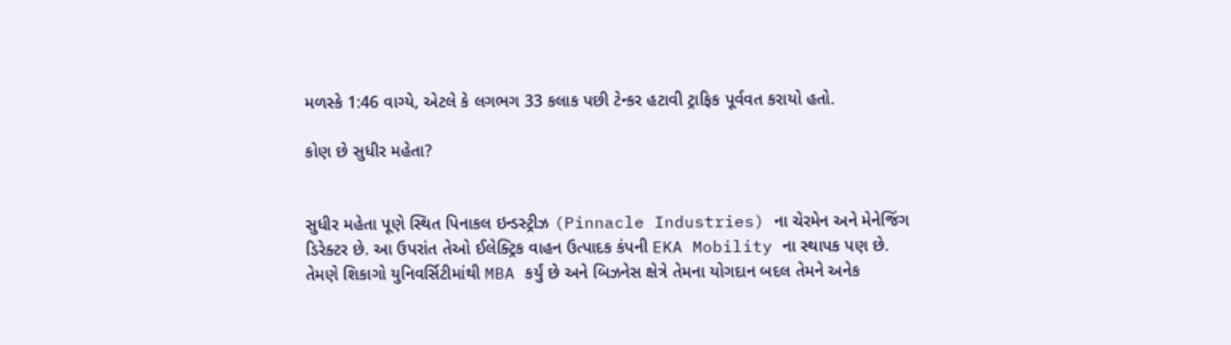મળસ્કે 1:46 વાગ્યે, એટલે કે લગભગ 33 કલાક પછી ટેન્કર હટાવી ટ્રાફિક પૂર્વવત કરાયો હતો.

કોણ છે સુધીર મહેતા?


સુધીર મહેતા પૂણે સ્થિત પિનાકલ ઇન્ડસ્ટ્રીઝ (Pinnacle Industries) ના ચેરમેન અને મેનેજિંગ ડિરેક્ટર છે. આ ઉપરાંત તેઓ ઈલેક્ટ્રિક વાહન ઉત્પાદક કંપની EKA Mobility ના સ્થાપક પણ છે. તેમણે શિકાગો યુનિવર્સિટીમાંથી MBA કર્યું છે અને બિઝનેસ ક્ષેત્રે તેમના યોગદાન બદલ તેમને અનેક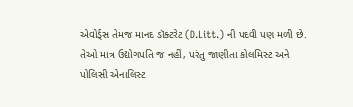એવોર્ડ્સ તેમજ માનદ ડૉક્ટરેટ (D.Litt.) ની પદવી પણ મળી છે. તેઓ માત્ર ઉદ્યોગપતિ જ નહીં, પરંતુ જાણીતા કોલમિસ્ટ અને પોલિસી એનાલિસ્ટ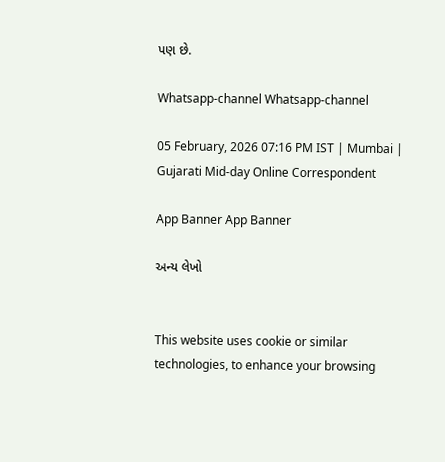પણ છે.

Whatsapp-channel Whatsapp-channel

05 February, 2026 07:16 PM IST | Mumbai | Gujarati Mid-day Online Correspondent

App Banner App Banner

અન્ય લેખો


This website uses cookie or similar technologies, to enhance your browsing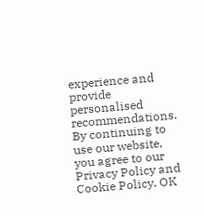experience and provide personalised recommendations. By continuing to use our website, you agree to our Privacy Policy and Cookie Policy. OK